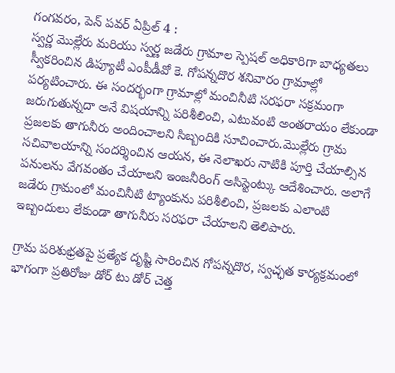గంగవరం, పెన్ పవర్ ఏప్రిల్ 4 :
స్వర్ణ మొల్లేరు మరియు స్వర్ణ జడేరు గ్రామాల స్పెషల్ అధికారిగా బాధ్యతలు స్వీకరించిన డిప్యూటీ ఎంపీడీవో కె. గోపన్నదొర శనివారం గ్రామాల్లో పర్యటించారు. ఈ సందర్భంగా గ్రామాల్లో మంచినీటి సరఫరా సక్రమంగా జరుగుతున్నదా అనే విషయాన్ని పరిశీలించి, ఎటువంటి అంతరాయం లేకుండా ప్రజలకు తాగునీరు అందించాలని సిబ్బందికి సూచించారు.మొల్లేరు గ్రామ సచివాలయాన్ని సందర్శించిన ఆయన, ఈ నెలాఖరు నాటికి పూర్తి చేయాల్సిన పనులను వేగవంతం చేయాలని ఇంజనీరింగ్ అసిస్టెంట్కు ఆదేశించారు. అలాగే జడేరు గ్రామంలో మంచినీటి ట్యాంకును పరిశీలించి, ప్రజలకు ఎలాంటి ఇబ్బందులు లేకుండా తాగునీరు సరఫరా చేయాలని తెలిపారు.

గ్రామ పరిశుభ్రతపై ప్రత్యేక దృష్టి సారించిన గోపన్నదొర, స్వచ్ఛత కార్యక్రమంలో భాగంగా ప్రతిరోజు డోర్ టు డోర్ చెత్త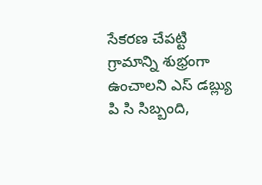సేకరణ చేపట్టి గ్రామాన్ని శుభ్రంగా ఉంచాలని ఎస్ డబ్ల్యు పి సి సిబ్బంది,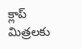క్లాప్ మిత్రలకు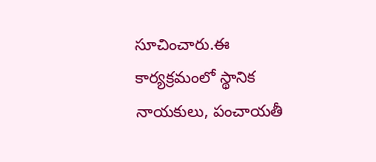సూచించారు.ఈ కార్యక్రమంలో స్థానిక నాయకులు, పంచాయతీ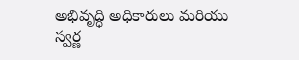అభివృద్ధి అధికారులు మరియు స్వర్ణ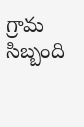గ్రామ సిబ్బంది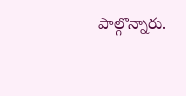పాల్గొన్నారు.